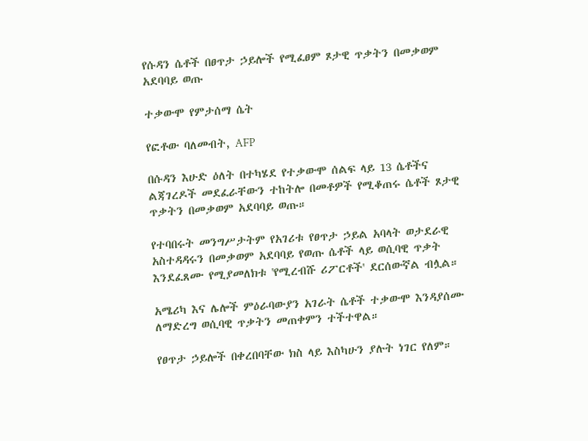የሱዳን ሴቶች በፀጥታ ኃይሎች የሚፈፀም ጾታዊ ጥቃትን በመቃወም አደባባይ ወጡ

ተቃውሞ የምታሰማ ሴት

የፎቶው ባለመብት, AFP

በሱዳን እሁድ ዕለት በተካሄደ የተቃውሞ ሰልፍ ላይ 13 ሴቶችና ልጃገረዶች መደፈራቸውን ተከትሎ በመቶዎች የሚቆጠሩ ሴቶች ጾታዊ ጥቃትን በመቃወም አደባባይ ወጡ።

የተባበሩት መንግሥታትም የአገሪቱ የፀጥታ ኃይል አባላት ወታደራዊ አስተዳዳሩን በመቃወም አደባባይ የወጡ ሴቶች ላይ ወሲባዊ ጥቃት እንደፈጸሙ የሚያመለክቱ 'የሚረብሹ ሪፖርቶች' ደርሰውኛል ብሏል።

አሜሪካ እና ሌሎች ምዕራባውያን አገራት ሴቶች ተቃውሞ እንዳያሰሙ ለማድረግ ወሲባዊ ጥቃትን መጠቀምን ተችተዋል።

የፀጥታ ኃይሎች በቀረበባቸው ክስ ላይ እስካሁን ያሉት ነገር የለም።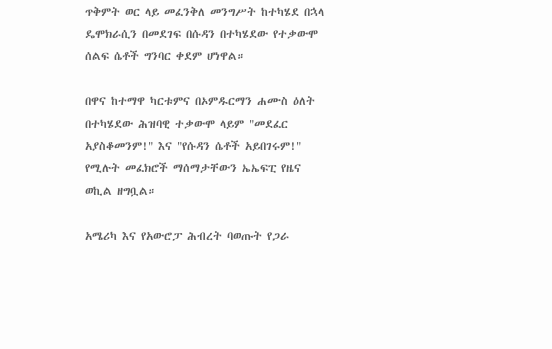ጥቅምት ወር ላይ መፈንቅለ መንግሥት ከተካሄደ በኋላ ዴሞክራሲን በመደገፍ በሱዳን በተካሄደው የተቃውሞ ሰልፍ ሴቶች ግንባር ቀደም ሆነዋል።

በዋና ከተማዋ ካርቱምና በኦምዱርማን ሐሙስ ዕለት በተካሄደው ሕዝባዊ ተቃውሞ ላይም "መደፈር አያስቆመንም!" እና "የሱዳን ሴቶች አይበገሩም!" የሚሉት መፈክሮች ማሰማታቸውን ኤኤፍፒ የዜና ወኪል ዘግቧል።

አሜሪካ እና የአውሮፓ ሕብረት ባወጡት የጋራ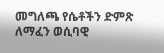መግለጫ የሴቶችን ድምጽ ለማፈን ወሲባዊ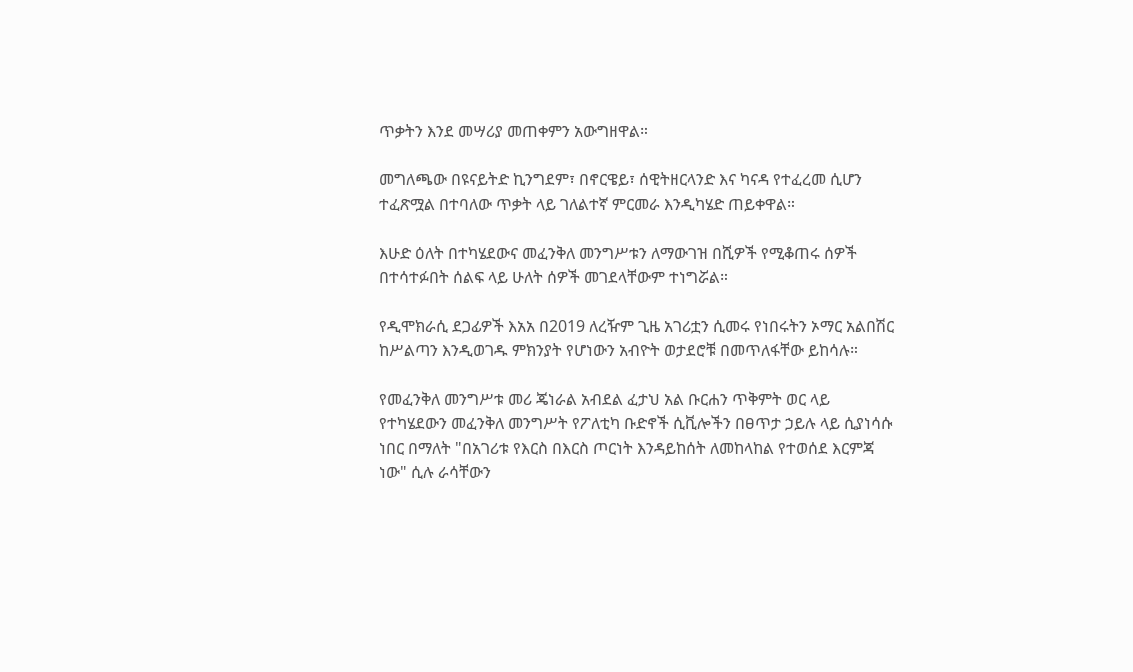ጥቃትን እንደ መሣሪያ መጠቀምን አውግዘዋል።

መግለጫው በዩናይትድ ኪንግደም፣ በኖርዌይ፣ ሰዊትዘርላንድ እና ካናዳ የተፈረመ ሲሆን ተፈጽሟል በተባለው ጥቃት ላይ ገለልተኛ ምርመራ እንዲካሄድ ጠይቀዋል።

እሁድ ዕለት በተካሄደውና መፈንቅለ መንግሥቱን ለማውገዝ በሺዎች የሚቆጠሩ ሰዎች በተሳተፉበት ሰልፍ ላይ ሁለት ሰዎች መገደላቸውም ተነግሯል።

የዲሞክራሲ ደጋፊዎች እአአ በ2019 ለረዥም ጊዜ አገሪቷን ሲመሩ የነበሩትን ኦማር አልበሽር ከሥልጣን እንዲወገዱ ምክንያት የሆነውን አብዮት ወታደሮቹ በመጥለፋቸው ይከሳሉ።

የመፈንቅለ መንግሥቱ መሪ ጄነራል አብደል ፈታህ አል ቡርሐን ጥቅምት ወር ላይ የተካሄደውን መፈንቅለ መንግሥት የፖለቲካ ቡድኖች ሲቪሎችን በፀጥታ ኃይሉ ላይ ሲያነሳሱ ነበር በማለት "በአገሪቱ የእርስ በእርስ ጦርነት እንዳይከሰት ለመከላከል የተወሰደ እርምጃ ነው" ሲሉ ራሳቸውን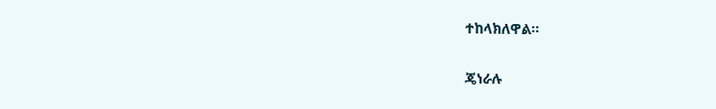ተከላክለዋል።

ጄነራሉ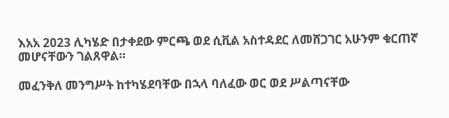እአአ 2023 ሊካሄድ በታቀደው ምርጫ ወደ ሲቪል አስተዳደር ለመሸጋገር አሁንም ቁርጠኛ መሆናቸውን ገልጸዋል።

መፈንቅለ መንግሥት ከተካሄደባቸው በኋላ ባለፈው ወር ወደ ሥልጣናቸው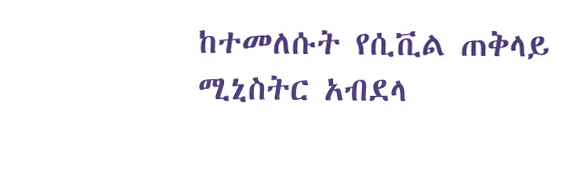ከተመለሱት የሲቪል ጠቅላይ ሚኒስትር አብደላ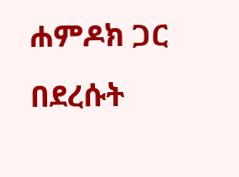ሐምዶክ ጋር በደረሱት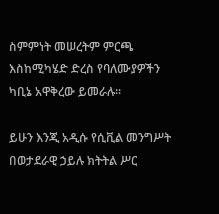ስምምነት መሠረትም ምርጫ እስከሚካሄድ ድረስ የባለሙያዎችን ካቢኔ አዋቅረው ይመራሉ።

ይሁን እንጂ አዲሱ የሲቪል መንግሥት በወታደራዊ ኃይሉ ክትትል ሥር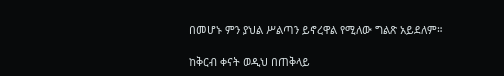በመሆኑ ምን ያህል ሥልጣን ይኖረዋል የሚለው ግልጽ አይደለም።

ከቅርብ ቀናት ወዲህ በጠቅላይ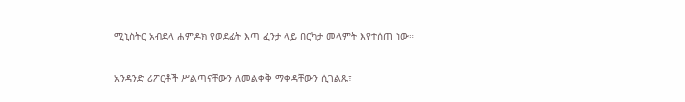ሚኒስትር አብደላ ሐምዶክ የወደፊት እጣ ፈንታ ላይ በርካታ መላምት እየተሰጠ ነው።

አንዳንድ ሪፖርቶች ሥልጣናቸውን ለመልቀቅ ማቀዳቸውን ሲገልጹ፣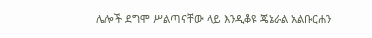ሌሎች ደግሞ ሥልጣናቸው ላይ እንዲቆዩ ጄኔራል አልቡርሐን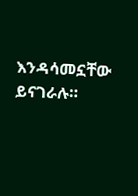እንዳሳመኗቸው ይናገራሉ።